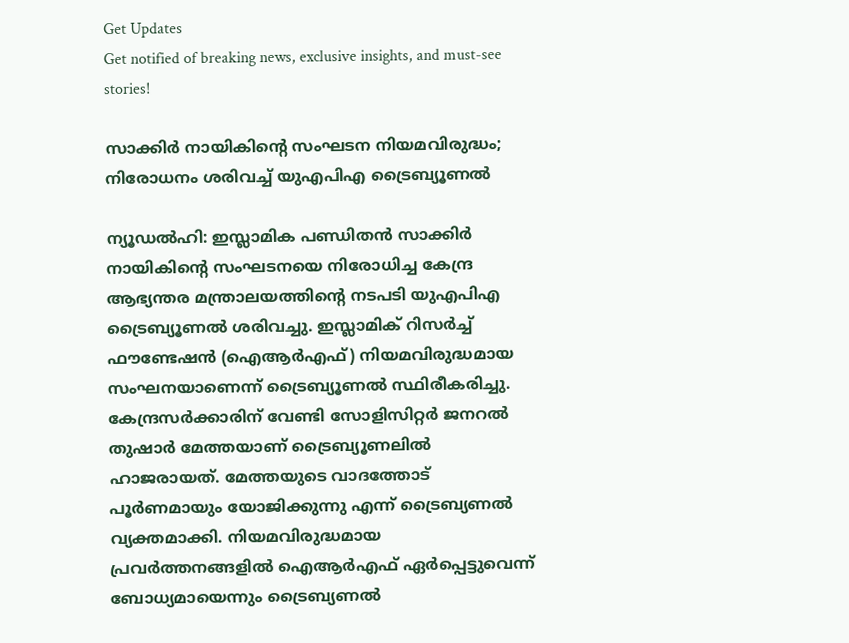Get Updates
Get notified of breaking news, exclusive insights, and must-see stories!

സാക്കിര്‍ നായികിന്റെ സംഘടന നിയമവിരുദ്ധം; നിരോധനം ശരിവച്ച് യുഎപിഎ ട്രൈബ്യൂണല്‍

ന്യൂഡല്‍ഹി: ഇസ്ലാമിക പണ്ഡിതന്‍ സാക്കിര്‍ നായികിന്റെ സംഘടനയെ നിരോധിച്ച കേന്ദ്ര ആഭ്യന്തര മന്ത്രാലയത്തിന്റെ നടപടി യുഎപിഎ ട്രൈബ്യൂണല്‍ ശരിവച്ചു. ഇസ്ലാമിക് റിസര്‍ച്ച് ഫൗണ്ടേഷന്‍ (ഐആര്‍എഫ്) നിയമവിരുദ്ധമായ സംഘനയാണെന്ന് ട്രൈബ്യൂണല്‍ സ്ഥിരീകരിച്ചു. കേന്ദ്രസര്‍ക്കാരിന് വേണ്ടി സോളിസിറ്റര്‍ ജനറല്‍ തുഷാര്‍ മേത്തയാണ് ട്രൈബ്യൂണലില്‍ ഹാജരായത്. മേത്തയുടെ വാദത്തോട് പൂര്‍ണമായും യോജിക്കുന്നു എന്ന് ട്രൈബ്യണല്‍ വ്യക്തമാക്കി. നിയമവിരുദ്ധമായ പ്രവര്‍ത്തനങ്ങളില്‍ ഐആര്‍എഫ് ഏര്‍പ്പെട്ടുവെന്ന് ബോധ്യമായെന്നും ട്രൈബ്യണല്‍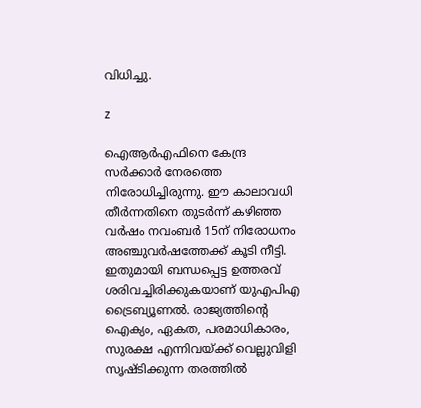വിധിച്ചു.

z

ഐആര്‍എഫിനെ കേന്ദ്ര സര്‍ക്കാര്‍ നേരത്തെ നിരോധിച്ചിരുന്നു. ഈ കാലാവധി തീര്‍ന്നതിനെ തുടര്‍ന്ന് കഴിഞ്ഞ വര്‍ഷം നവംബര്‍ 15ന് നിരോധനം അഞ്ചുവര്‍ഷത്തേക്ക് കൂടി നീട്ടി. ഇതുമായി ബന്ധപ്പെട്ട ഉത്തരവ് ശരിവച്ചിരിക്കുകയാണ് യുഎപിഎ ട്രൈബ്യൂണല്‍. രാജ്യത്തിന്റെ ഐക്യം, ഏകത, പരമാധികാരം, സുരക്ഷ എന്നിവയ്ക്ക് വെല്ലുവിളി സൃഷ്ടിക്കുന്ന തരത്തില്‍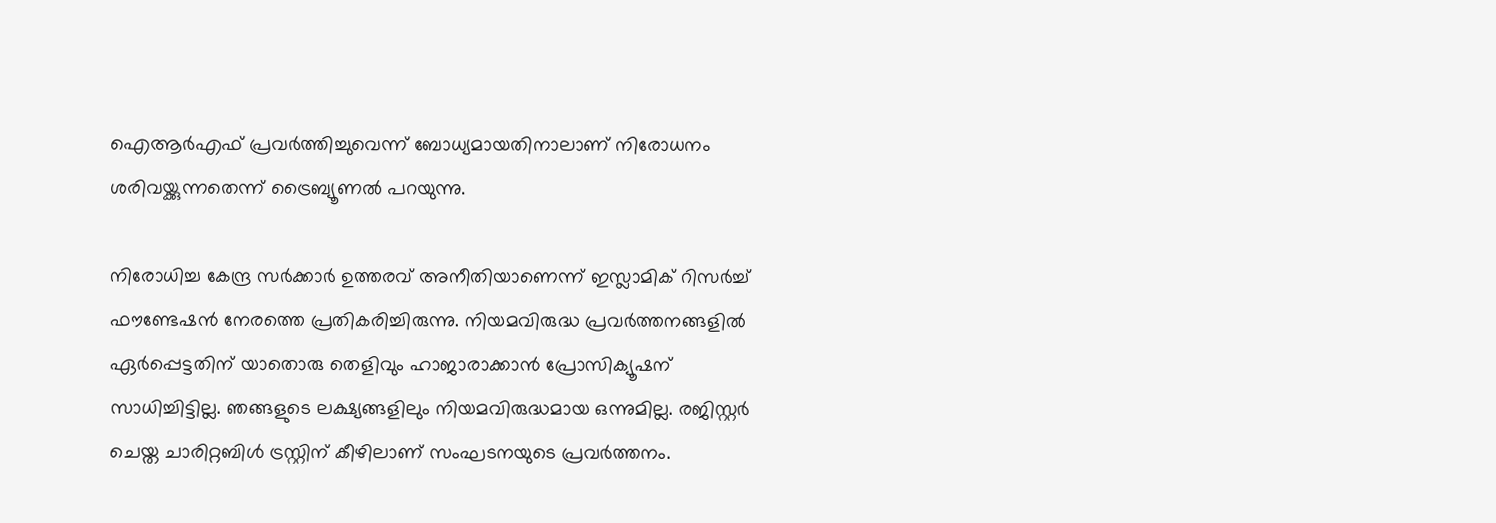ഐആര്‍എഫ് പ്രവര്‍ത്തിച്ചുവെന്ന് ബോധ്യമായതിനാലാണ് നിരോധനം ശരിവയ്ക്കുന്നതെന്ന് ട്രൈബ്യൂണല്‍ പറയുന്നു.

നിരോധിച്ച കേന്ദ്ര സര്‍ക്കാര്‍ ഉത്തരവ് അനീതിയാണെന്ന് ഇസ്ലാമിക് റിസര്‍ച്ച് ഫൗണ്ടേഷന്‍ നേരത്തെ പ്രതികരിച്ചിരുന്നു. നിയമവിരുദ്ധ പ്രവര്‍ത്തനങ്ങളില്‍ ഏര്‍പ്പെട്ടതിന് യാതൊരു തെളിവും ഹാജാരാക്കാന്‍ പ്രോസിക്യൂഷന് സാധിച്ചിട്ടില്ല. ഞങ്ങളുടെ ലക്ഷ്യങ്ങളിലും നിയമവിരുദ്ധമായ ഒന്നുമില്ല. രജിസ്റ്റര്‍ ചെയ്ത ചാരിറ്റബിള്‍ ട്രസ്റ്റിന് കീഴിലാണ് സംഘടനയുടെ പ്രവര്‍ത്തനം.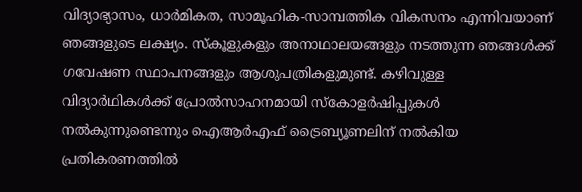വിദ്യാഭ്യാസം, ധാര്‍മികത, സാമൂഹിക-സാമ്പത്തിക വികസനം എന്നിവയാണ് ഞങ്ങളുടെ ലക്ഷ്യം. സ്‌കൂളുകളും അനാഥാലയങ്ങളും നടത്തുന്ന ഞങ്ങള്‍ക്ക് ഗവേഷണ സ്ഥാപനങ്ങളും ആശുപത്രികളുമുണ്ട്. കഴിവുള്ള വിദ്യാര്‍ഥികള്‍ക്ക് പ്രോല്‍സാഹനമായി സ്‌കോളര്‍ഷിപ്പുകള്‍ നല്‍കുന്നുണ്ടെന്നും ഐആര്‍എഫ് ട്രൈബ്യൂണലിന് നല്‍കിയ പ്രതികരണത്തില്‍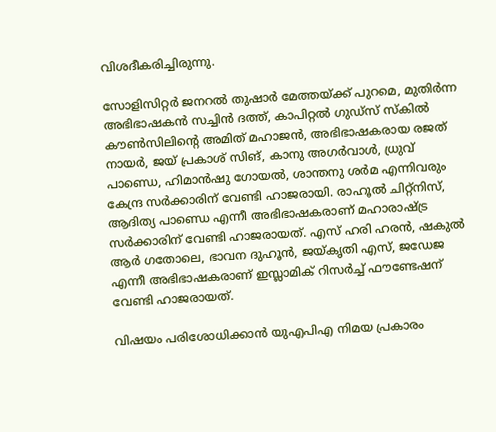വിശദീകരിച്ചിരുന്നു.

സോളിസിറ്റര്‍ ജനറല്‍ തുഷാര്‍ മേത്തയ്ക്ക് പുറമെ, മുതിര്‍ന്ന അഭിഭാഷകന്‍ സച്ചിന്‍ ദത്ത്, കാപിറ്റല്‍ ഗുഡ്‌സ് സ്‌കില്‍ കൗണ്‍സിലിന്റെ അമിത് മഹാജന്‍, അഭിഭാഷകരായ രജത് നായര്‍, ജയ് പ്രകാശ് സിങ്, കാനു അഗര്‍വാള്‍, ധ്രുവ് പാണ്ഡെ, ഹിമാന്‍ഷു ഗോയല്‍, ശാന്തനു ശര്‍മ എന്നിവരും കേന്ദ്ര സര്‍ക്കാരിന് വേണ്ടി ഹാജരായി. രാഹൂല്‍ ചിറ്റ്‌നിസ്, ആദിത്യ പാണ്ഡെ എന്നീ അഭിഭാഷകരാണ് മഹാരാഷ്ട്ര സര്‍ക്കാരിന് വേണ്ടി ഹാജരായത്. എസ് ഹരി ഹരന്‍, ഷകുല്‍ ആര്‍ ഗതോലെ, ഭാവന ദുഹൂന്‍, ജയ്കൃതി എസ്, ജഡേജ എന്നീ അഭിഭാഷകരാണ് ഇസ്ലാമിക് റിസര്‍ച്ച് ഫൗണ്ടേഷന് വേണ്ടി ഹാജരായത്.

വിഷയം പരിശോധിക്കാന്‍ യുഎപിഎ നിമയ പ്രകാരം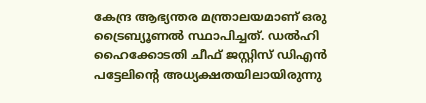കേന്ദ്ര ആഭ്യന്തര മന്ത്രാലയമാണ് ഒരു ട്രൈബ്യൂണല്‍ സ്ഥാപിച്ചത്. ഡല്‍ഹി ഹൈക്കോടതി ചീഫ് ജസ്റ്റിസ് ഡിഎന്‍ പട്ടേലിന്റെ അധ്യക്ഷതയിലായിരുന്നു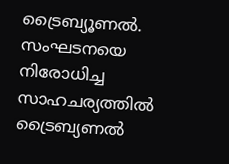ട്രൈബ്യൂണല്‍. സംഘടനയെ നിരോധിച്ച സാഹചര്യത്തില്‍ ട്രൈബ്യണല്‍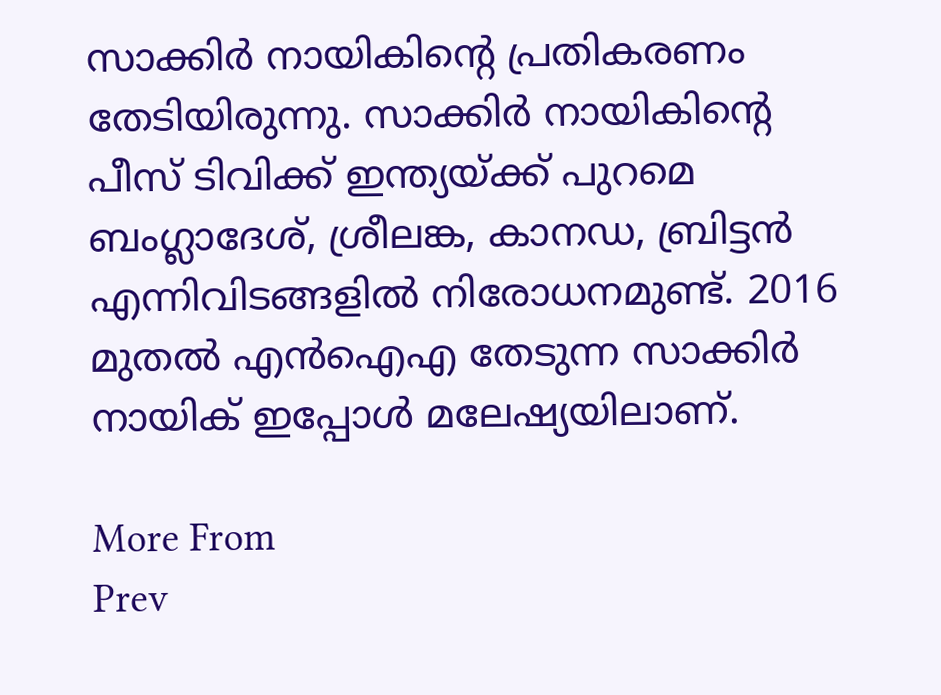സാക്കിര്‍ നായികിന്റെ പ്രതികരണം തേടിയിരുന്നു. സാക്കിര്‍ നായികിന്റെ പീസ് ടിവിക്ക് ഇന്ത്യയ്ക്ക് പുറമെ ബംഗ്ലാദേശ്, ശ്രീലങ്ക, കാനഡ, ബ്രിട്ടന്‍ എന്നിവിടങ്ങളില്‍ നിരോധനമുണ്ട്. 2016 മുതല്‍ എന്‍ഐഎ തേടുന്ന സാക്കിര്‍ നായിക് ഇപ്പോള്‍ മലേഷ്യയിലാണ്.

More From
Prev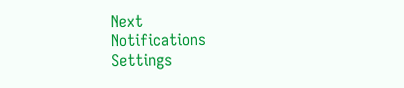Next
Notifications
Settings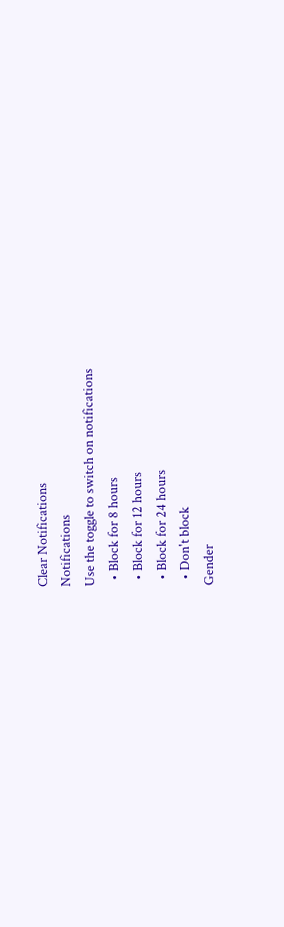Clear Notifications
Notifications
Use the toggle to switch on notifications
  • Block for 8 hours
  • Block for 12 hours
  • Block for 24 hours
  • Don't block
Gender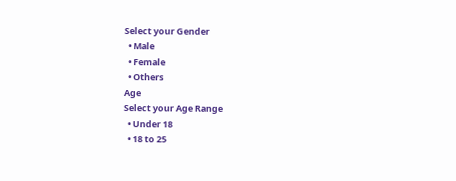Select your Gender
  • Male
  • Female
  • Others
Age
Select your Age Range
  • Under 18
  • 18 to 25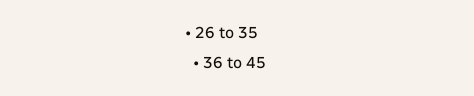• 26 to 35
  • 36 to 45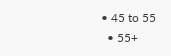• 45 to 55
  • 55+